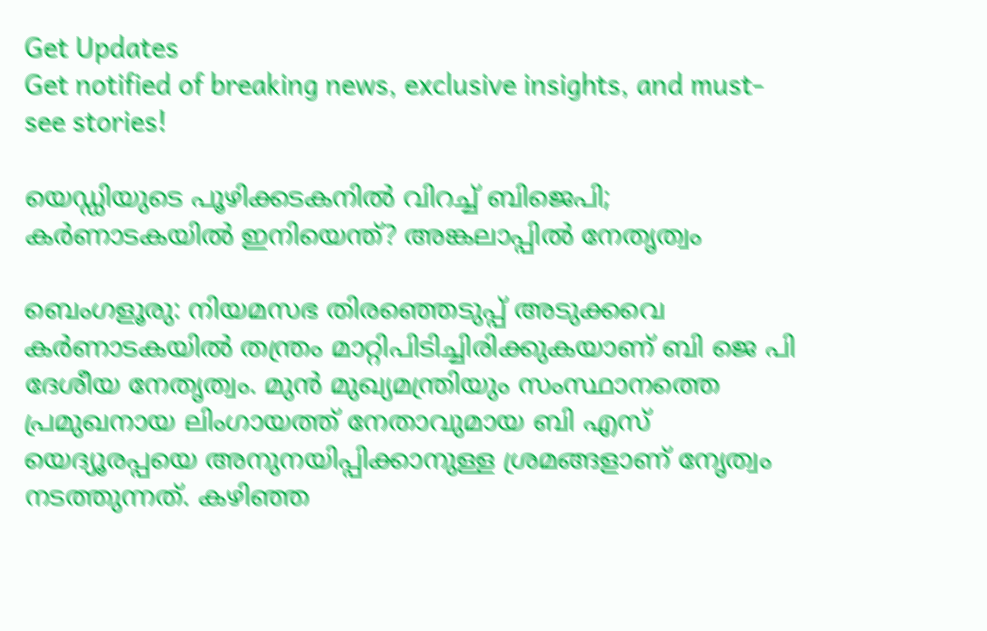Get Updates
Get notified of breaking news, exclusive insights, and must-see stories!

യെഡ്ഡിയുടെ പൂഴിക്കടകനിൽ വിറച്ച് ബിജെപി; കർണാടകയിൽ ഇനിയെന്ത്? അങ്കലാപ്പിൽ നേതൃത്വം

ബെംഗളൂരു: നിയമസഭ തിരഞ്ഞെടുപ്പ് അടുക്കവെ കർണാടകയിൽ തന്ത്രം മാറ്റിപിടിച്ചിരിക്കുകയാണ് ബി ജെ പി ദേശീയ നേതൃത്വം. മുൻ മുഖ്യമന്ത്രിയും സംസ്ഥാനത്തെ പ്രമുഖനായ ലിംഗായത്ത് നേതാവുമായ ബി എസ് യെദ്യൂരപ്പയെ അനുനയിപ്പിക്കാനുള്ള ശ്രമങ്ങളാണ് നേൃത്വം നടത്തുന്നത്. കഴിഞ്ഞ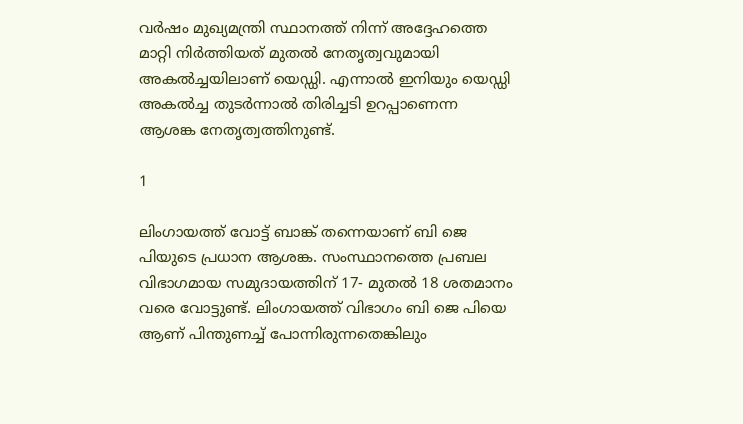വർഷം മുഖ്യമന്ത്രി സ്ഥാനത്ത് നിന്ന് അദ്ദേഹത്തെ മാറ്റി നിർത്തിയത് മുതൽ നേതൃത്വവുമായി അകൽച്ചയിലാണ് യെഡ്ഡി. എന്നാൽ ഇനിയും യെഡ്ഡി അകൽച്ച തുടർന്നാൽ തിരിച്ചടി ഉറപ്പാണെന്ന ആശങ്ക നേതൃത്വത്തിനുണ്ട്.

1

ലിംഗായത്ത് വോട്ട് ബാങ്ക് തന്നെയാണ് ബി ജെ പിയുടെ പ്രധാന ആശങ്ക. സംസ്ഥാനത്തെ പ്രബല വിഭാഗമായ സമുദായത്തിന് 17- മുതൽ 18 ശതമാനം വരെ വോട്ടുണ്ട്. ലിംഗായത്ത് വിഭാഗം ബി ജെ പിയെ ആണ് പിന്തുണച്ച് പോന്നിരുന്നതെങ്കിലും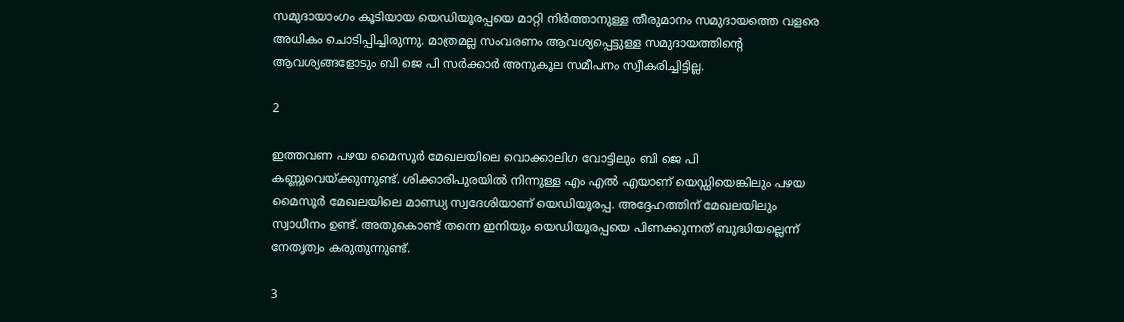സമുദായാംഗം കൂടിയായ യെഡിയൂരപ്പയെ മാറ്റി നിർത്താനുള്ള തീരുമാനം സമുദായത്തെ വളരെ അധികം ചൊടിപ്പിച്ചിരുന്നു. മാത്രമല്ല സംവരണം ആവശ്യപ്പെട്ടുള്ള സമുദായത്തിന്റെ ആവശ്യങ്ങളോടും ബി ജെ പി സർക്കാർ അനുകൂല സമീപനം സ്വീകരിച്ചിട്ടില്ല.

2

ഇത്തവണ പഴയ മൈസൂർ മേഖലയിലെ വൊക്കാലിഗ വോട്ടിലും ബി ജെ പി കണ്ണുവെയ്ക്കുന്നുണ്ട്. ശിക്കാരിപുരയിൽ നിന്നുള്ള എം എൽ എയാണ് യെഡ്ഡിയെങ്കിലും പഴയ മൈസൂർ മേഖലയിലെ മാണ്ഡ്യ സ്വദേശിയാണ് യെഡിയൂരപ്പ. അദ്ദേഹത്തിന് മേഖലയിലും സ്വാധീനം ഉണ്ട്. അതുകൊണ്ട് തന്നെ ഇനിയും യെഡിയൂരപ്പയെ പിണക്കുന്നത് ബുദ്ധിയല്ലെന്ന് നേതൃത്വം കരുതുന്നുണ്ട്.

3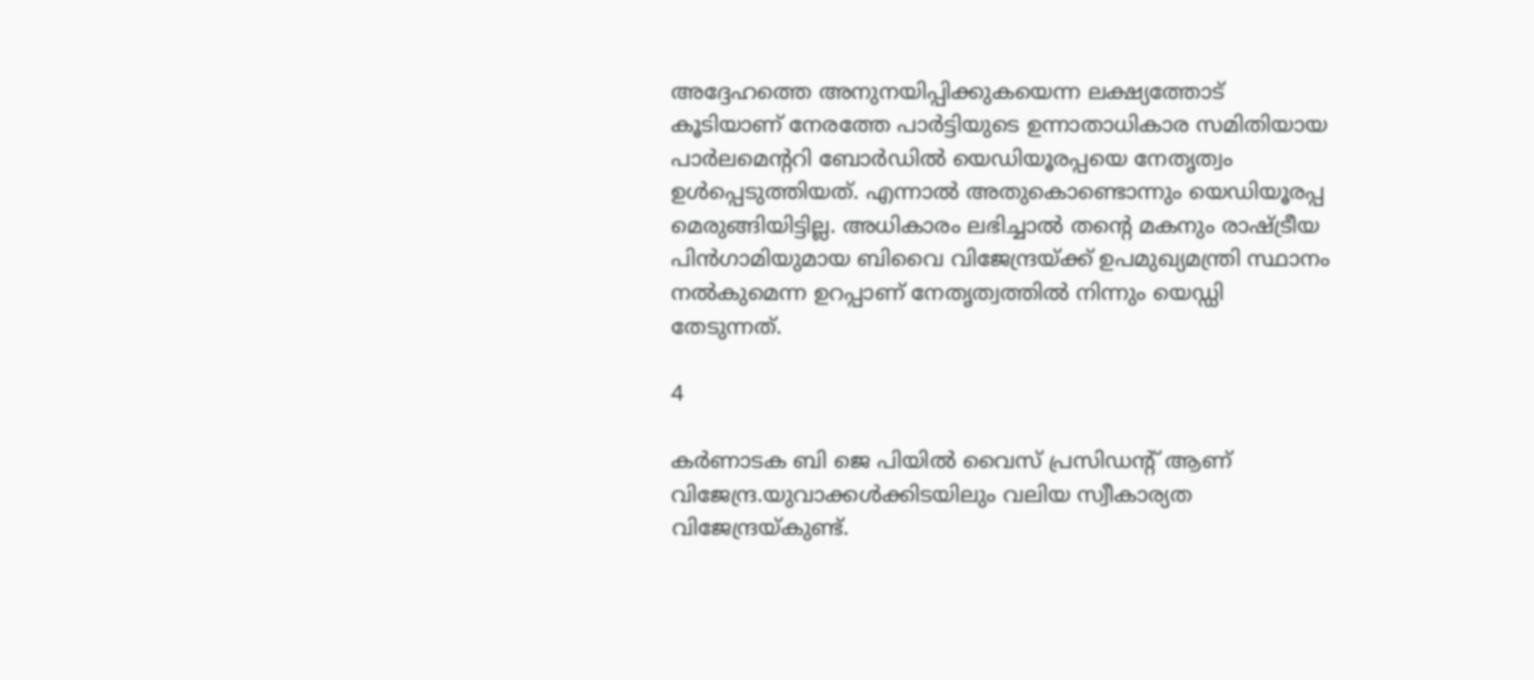അദ്ദേഹത്തെ അനുനയിപ്പിക്കുകയെന്ന ലക്ഷ്യത്തോട് കൂടിയാണ് നേരത്തേ പാർട്ടിയുടെ ഉന്നാതാധികാര സമിതിയായ പാർലമെന്ററി ബോർഡിൽ യെഡിയൂരപ്പയെ നേതൃത്വം ഉൾപ്പെടുത്തിയത്. എന്നാൽ അതുകൊണ്ടൊന്നും യെഡിയൂരപ്പ മെരുങ്ങിയിട്ടില്ല. അധികാരം ലഭിച്ചാൽ തന്റെ മകനും രാഷ്ട്രീയ പിൻഗാമിയുമായ ബിവൈ വിജേന്ദ്രയ്ക്ക് ഉപമുഖ്യമന്ത്രി സ്ഥാനം നൽകുമെന്ന ഉറപ്പാണ് നേതൃത്വത്തിൽ നിന്നും യെഡ്ഡി തേടുന്നത്.

4

കർണാടക ബി ജെ പിയിൽ വൈസ് പ്രസിഡന്റ് ആണ് വിജേന്ദ്ര.യുവാക്കൾക്കിടയിലും വലിയ സ്വീകാര്യത വിജേന്ദ്രയ്കുണ്ട്.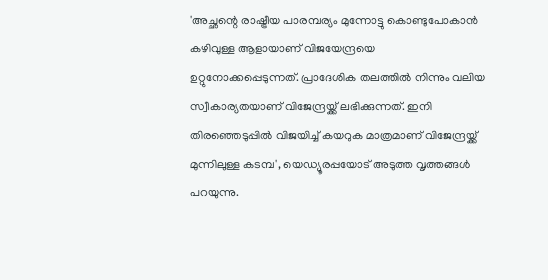'അച്ഛന്റെ രാഷ്ട്രീയ പാരമ്പര്യം മുന്നോട്ടു കൊണ്ടുപോകാൻ കഴിവുള്ള ആളായാണ് വിജയേന്ദ്രയെ ഉറ്റുനോക്കപ്പെടുന്നത്. പ്രാദേശിക തലത്തിൽ നിന്നും വലിയ സ്വീകാര്യതയാണ് വിജേന്ദ്രയ്ക്ക് ലഭിക്കുന്നത്. ഇനി തിരഞ്ഞെടുപ്പിൽ വിജയിച്ച് കയറുക മാത്രമാണ് വിജേന്ദ്രയ്ക്ക് മുന്നിലുള്ള കടമ്പ', യെഡ്യൂരപ്പയോട് അടുത്ത വൃത്തങ്ങൾ പറയുന്നു.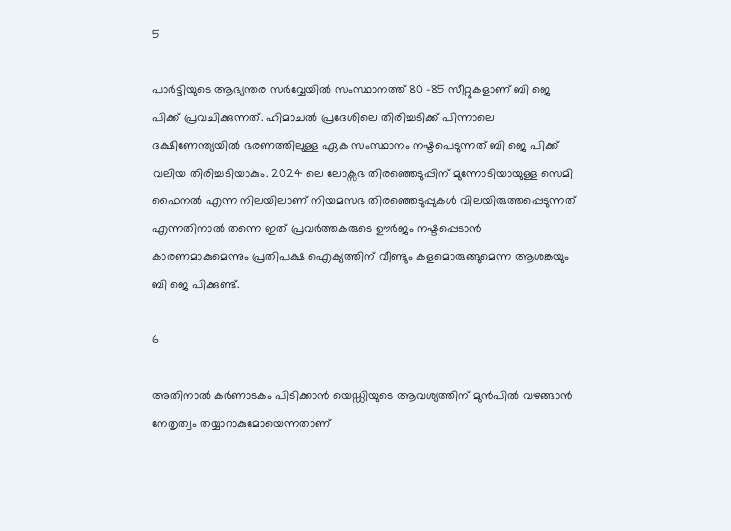5

പാർട്ടിയുടെ ആഭ്യന്തര സർവ്വേയിൽ സംസ്ഥാനത്ത് 80 -85 സീറ്റുകളാണ് ബി ജെ പിക്ക് പ്രവചിക്കുന്നത്. ഹിമാചൽ പ്രദേശിലെ തിരിച്ചടിക്ക് പിന്നാലെ ദക്ഷിണേന്ത്യയിൽ ഭരണത്തിലുള്ള ഏക സംസ്ഥാനം നഷ്ടപെടുന്നത് ബി ജെ പിക്ക് വലിയ തിരിച്ചടിയാകും. 2024 ലെ ലോക്സഭ തിരഞ്ഞെടുപ്പിന് മുന്നോടിയായുള്ള സെമി ഫൈനൽ എന്ന നിലയിലാണ് നിയമസഭ തിരഞ്ഞെടുപ്പുകൾ വിലയിരുത്തപ്പെടുന്നത് എന്നതിനാൽ തന്നെ ഇത് പ്രവർത്തകരുടെ ഊർജം നഷ്ടപ്പെടാൻ കാരണമാകുമെന്നും പ്രതിപക്ഷ ഐക്യത്തിന് വീണ്ടും കളമൊരുങ്ങുമെന്ന ആശങ്കയും ബി ജെ പിക്കുണ്ട്.

6

അതിനാൽ കർണാടകം പിടിക്കാൻ യെഡ്ഡിയുടെ ആവശ്യത്തിന് മുൻപിൽ വഴങ്ങാൻ നേതൃത്വം തയ്യാറാകുമോയെന്നതാണ്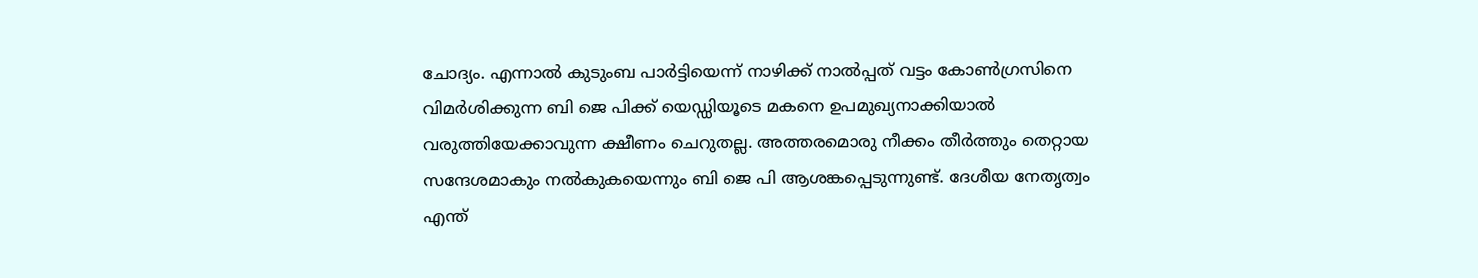ചോദ്യം. എന്നാൽ കുടുംബ പാർട്ടിയെന്ന് നാഴിക്ക് നാൽപ്പത് വട്ടം കോൺഗ്രസിനെ വിമർശിക്കുന്ന ബി ജെ പിക്ക് യെഡ്ഡിയൂടെ മകനെ ഉപമുഖ്യനാക്കിയാൽ വരുത്തിയേക്കാവുന്ന ക്ഷീണം ചെറുതല്ല. അത്തരമൊരു നീക്കം തീർത്തും തെറ്റായ സന്ദേശമാകും നൽകുകയെന്നും ബി ജെ പി ആശങ്കപ്പെടുന്നുണ്ട്. ദേശീയ നേതൃത്വം എന്ത്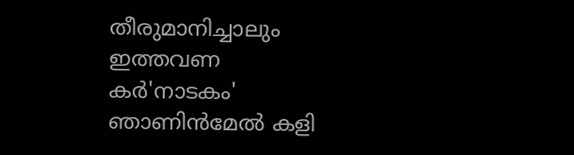തീരുമാനിച്ചാലും ഇത്തവണ കർ'നാടകം' ഞാണിൻമേൽ കളി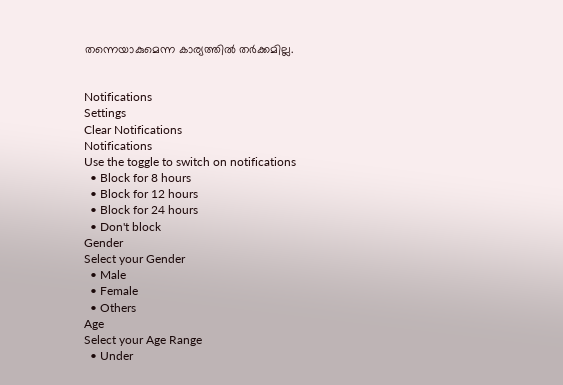തന്നെയാകുമെന്ന കാര്യത്തിൽ തർക്കമില്ല.


Notifications
Settings
Clear Notifications
Notifications
Use the toggle to switch on notifications
  • Block for 8 hours
  • Block for 12 hours
  • Block for 24 hours
  • Don't block
Gender
Select your Gender
  • Male
  • Female
  • Others
Age
Select your Age Range
  • Under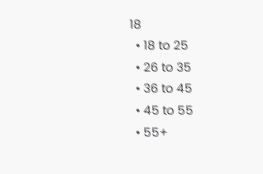18
  • 18 to 25
  • 26 to 35
  • 36 to 45
  • 45 to 55
  • 55+